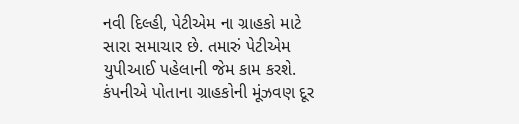નવી દિલ્હી, પેટીએમ ના ગ્રાહકો માટે સારા સમાચાર છે. તમારું પેટીએમ યુપીઆઈ પહેલાની જેમ કામ કરશે. કંપનીએ પોતાના ગ્રાહકોની મૂંઝવણ દૂર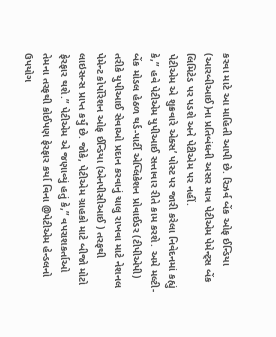કરવા માટે આ માહિતી આપી છે. રિઝર્વ બેંક ઓફ ઈન્ડિયા (આરબીઆઈ)ના પ્રતિબંધની અસર માત્ર પેટીએમ પેમેન્ટ્સ બેંક લિમિટેડ પર પડશે અને પેટીએમ પર નહીં.
પેટીએમ એ શુક્રવારે એક્સ’ પોસ્ટ પર જારી કરેલા નિવેદનમાં કહ્યું કે,” હવે પેટીએમ યુપીઆઈ સત્તાવાર રીતે કામ કરશે. અમે મલ્ટી-બેંક મોડલ હેઠળ થર્ડ-પાર્ટી એપ્લિકેશન પ્રોવાઈડર (ટીપીએપી) તરીકે યુપીઆઈ સેવાઓ પ્રદાન કરવાનું ચાલુ રાખવા માટે નેશનલ પેમેન્ટ કોર્પોરેશન ઓફ ઈન્ડિયા (એનપીસીઆઈ ) તરફથી લાઇસન્સ પ્રાપ્ત કર્યું છે. જોકે, પેટીએમ ગ્રાહકો માટે બીજો મોટો ફેરફાર થશે.” પેટીએમ એ જણાવ્યું હતું કે,” વપરાશકર્તાઓ તેમના તરફથી કોઈપણ ફેરફાર કર્યા વિના @પેટીએમ હેન્ડલનો ઉપયોગ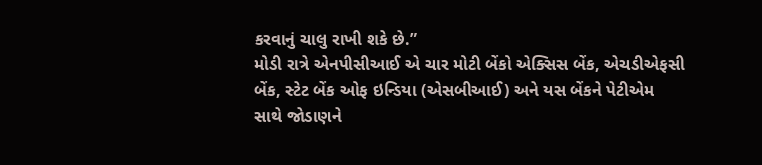કરવાનું ચાલુ રાખી શકે છે.”
મોડી રાત્રે એનપીસીઆઈ એ ચાર મોટી બેંકો એક્સિસ બેંક, એચડીએફસી બેંક, સ્ટેટ બેંક ઓફ ઇન્ડિયા (એસબીઆઈ) અને યસ બેંકને પેટીએમ સાથે જોડાણને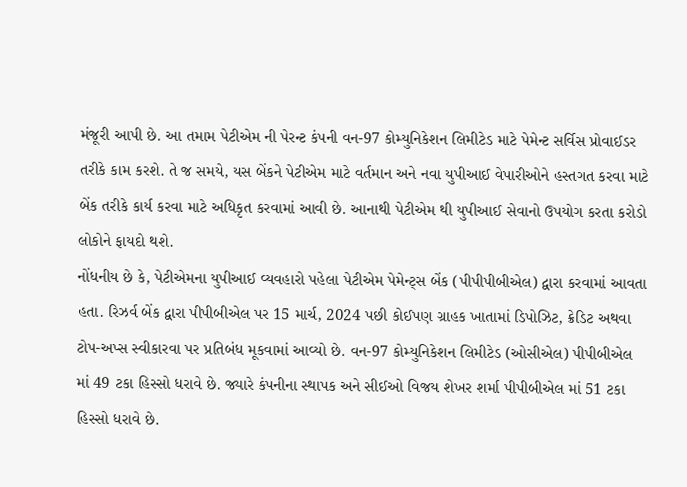મંજૂરી આપી છે. આ તમામ પેટીએમ ની પેરન્ટ કંપની વન-97 કોમ્યુનિકેશન લિમીટેડ માટે પેમેન્ટ સર્વિસ પ્રોવાઈડર તરીકે કામ કરશે. તે જ સમયે, યસ બેંકને પેટીએમ માટે વર્તમાન અને નવા યુપીઆઈ વેપારીઓને હસ્તગત કરવા માટે બેંક તરીકે કાર્ય કરવા માટે અધિકૃત કરવામાં આવી છે. આનાથી પેટીએમ થી યુપીઆઈ સેવાનો ઉપયોગ કરતા કરોડો લોકોને ફાયદો થશે.
નોંધનીય છે કે, પેટીએમના યુપીઆઈ વ્યવહારો પહેલા પેટીએમ પેમેન્ટ્સ બેંક (પીપીપીબીએલ) દ્વારા કરવામાં આવતા હતા. રિઝર્વ બેંક દ્વારા પીપીબીએલ પર 15 માર્ચ, 2024 પછી કોઈપણ ગ્રાહક ખાતામાં ડિપોઝિટ, ક્રેડિટ અથવા ટોપ-અપ્સ સ્વીકારવા પર પ્રતિબંધ મૂકવામાં આવ્યો છે. વન-97 કોમ્યુનિકેશન લિમીટેડ (ઓસીએલ) પીપીબીએલ માં 49 ટકા હિસ્સો ધરાવે છે. જ્યારે કંપનીના સ્થાપક અને સીઈઓ વિજય શેખર શર્મા પીપીબીએલ માં 51 ટકા હિસ્સો ધરાવે છે.